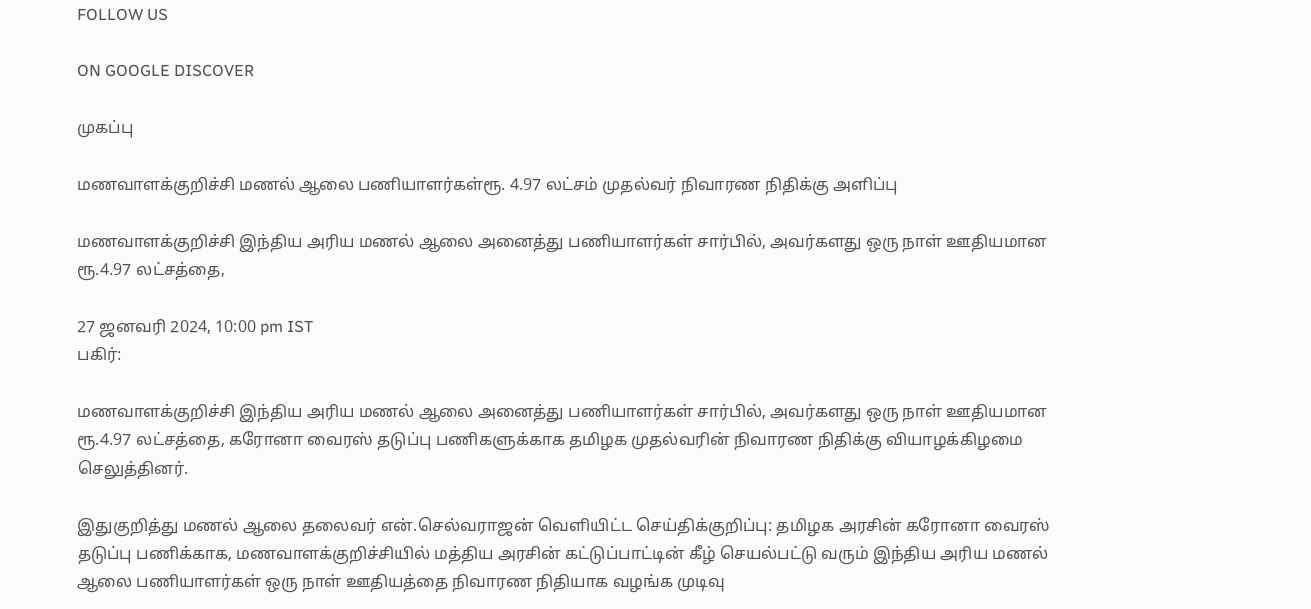FOLLOW US

ON GOOGLE DISCOVER

முகப்பு

மணவாளக்குறிச்சி மணல் ஆலை பணியாளர்கள்ரூ. 4.97 லட்சம் முதல்வர் நிவாரண நிதிக்கு அளிப்பு

மணவாளக்குறிச்சி இந்திய அரிய மணல் ஆலை அனைத்து பணியாளர்கள் சார்பில், அவர்களது ஒரு நாள் ஊதியமான ரூ.4.97 லட்சத்தை,

27 ஜனவரி 2024, 10:00 pm IST
பகிர்:

மணவாளக்குறிச்சி இந்திய அரிய மணல் ஆலை அனைத்து பணியாளர்கள் சார்பில், அவர்களது ஒரு நாள் ஊதியமான ரூ.4.97 லட்சத்தை, கரோனா வைரஸ் தடுப்பு பணிகளுக்காக தமிழக முதல்வரின் நிவாரண நிதிக்கு வியாழக்கிழமை செலுத்தினர்.

இதுகுறித்து மணல் ஆலை தலைவர் என்.செல்வராஜன் வெளியிட்ட செய்திக்குறிப்பு: தமிழக அரசின் கரோனா வைரஸ் தடுப்பு பணிக்காக, மணவாளக்குறிச்சியில் மத்திய அரசின் கட்டுப்பாட்டின் கீழ் செயல்பட்டு வரும் இந்திய அரிய மணல் ஆலை பணியாளர்கள் ஒரு நாள் ஊதியத்தை நிவாரண நிதியாக வழங்க முடிவு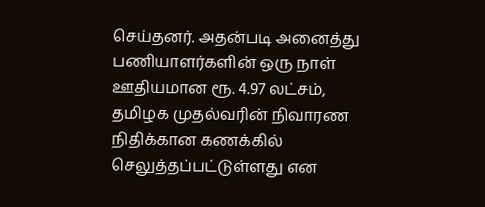செய்தனர். அதன்படி அனைத்து பணியாளர்களின் ஒரு நாள் ஊதியமான ரூ. 4.97 லட்சம், தமிழக முதல்வரின் நிவாரண நிதிக்கான கணக்கில் செலுத்தப்பட்டுள்ளது என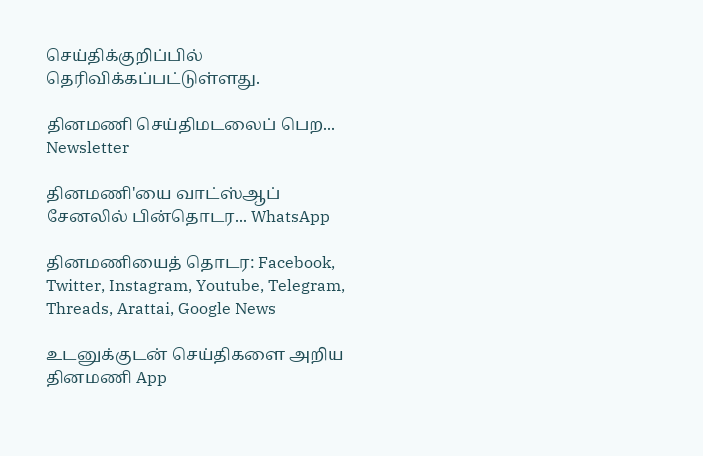செய்திக்குறிப்பில் தெரிவிக்கப்பட்டுள்ளது.

தினமணி செய்திமடலைப் பெற... Newsletter

தினமணி'யை வாட்ஸ்ஆப் சேனலில் பின்தொடர... WhatsApp

தினமணியைத் தொடர: Facebook, Twitter, Instagram, Youtube, Telegram, Threads, Arattai, Google News

உடனுக்குடன் செய்திகளை அறிய தினமணி App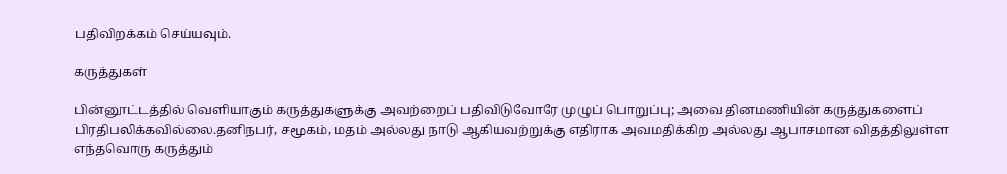பதிவிறக்கம் செய்யவும்.

கருத்துகள்

பின்னூட்டத்தில் வெளியாகும் கருத்துகளுக்கு அவற்றைப் பதிவிடுவோரே முழுப் பொறுப்பு; அவை தினமணியின் கருத்துகளைப் பிரதிபலிக்கவில்லை.தனிநபர், சமூகம், மதம் அல்லது நாடு ஆகியவற்றுக்கு எதிராக அவமதிக்கிற அல்லது ஆபாசமான விதத்திலுள்ள எந்தவொரு கருத்தும்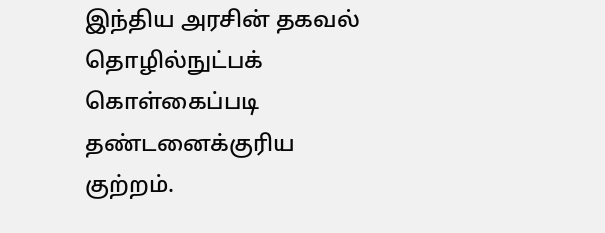இந்திய அரசின் தகவல் தொழில்நுட்பக் கொள்கைப்படி தண்டனைக்குரிய குற்றம்.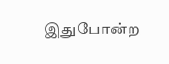இதுபோன்ற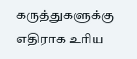கருத்துகளுக்கு எதிராக உரிய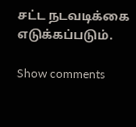சட்ட நடவடிக்கை எடுக்கப்படும்.

Show comments